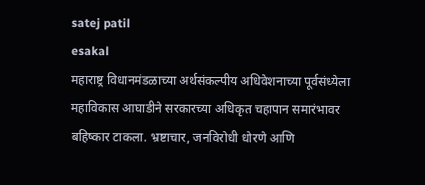satej patil
esakal
महाराष्ट्र विधानमंडळाच्या अर्थसंकल्पीय अधिवेशनाच्या पूर्वसंध्येला महाविकास आघाडीने सरकारच्या अधिकृत चहापान समारंभावर बहिष्कार टाकला. भ्रष्टाचार, जनविरोधी धोरणे आणि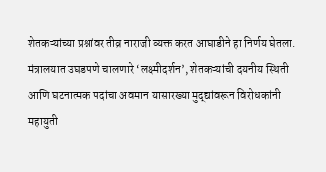शेतकऱ्यांच्या प्रश्नांवर तीव्र नाराजी व्यक्त करत आघाडीने हा निर्णय घेतला. मंत्रालयात उघडपणे चालणारे ‘लक्ष्मीदर्शन’, शेतकऱ्यांची दयनीय स्थिती आणि घटनात्मक पदांचा अवमान यासारख्या मुद्द्यांवरून विरोधकांनी महायुती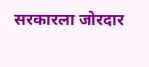सरकारला जोरदार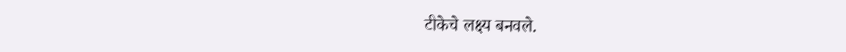टीकेचे लक्ष्य बनवले.